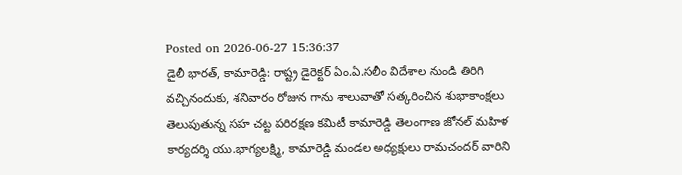Posted on 2026-06-27 15:36:37
డైలీ భారత్, కామారెడ్డి: రాష్ట్ర డైరెక్టర్ ఏం.ఏ.సలీం విదేశాల నుండి తిరిగి వచ్చినందుకు, శనివారం రోజున గాను శాలువాతో సత్కరించిన శుభాకాంక్షలు తెలుపుతున్న సహ చట్ట పరిరక్షణ కమిటీ కామారెడ్డి తెలంగాణ జోనల్ మహిళ కార్యదర్శి యు.భాగ్యలక్ష్మి, కామారెడ్డి మండల అధ్యక్షులు రామచందర్ వారిని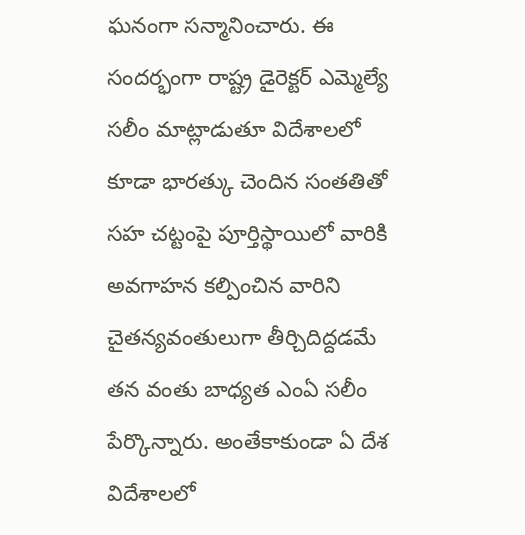ఘనంగా సన్మానించారు. ఈ సందర్భంగా రాష్ట్ర డైరెక్టర్ ఎమ్మెల్యే సలీం మాట్లాడుతూ విదేశాలలో కూడా భారత్కు చెందిన సంతతితో సహ చట్టంపై పూర్తిస్థాయిలో వారికి అవగాహన కల్పించిన వారిని చైతన్యవంతులుగా తీర్చిదిద్దడమే తన వంతు బాధ్యత ఎంఏ సలీం పేర్కొన్నారు. అంతేకాకుండా ఏ దేశ విదేశాలలో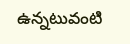ఉన్నటువంటి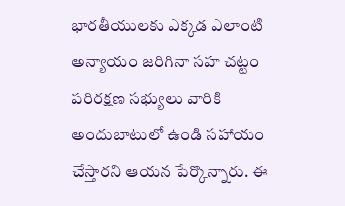భారతీయులకు ఎక్కడ ఎలాంటి అన్యాయం జరిగినా సహ చట్టం పరిరక్షణ సభ్యులు వారికి అందుబాటులో ఉండి సహాయం చేస్తారని ఆయన పేర్కొన్నారు. ఈ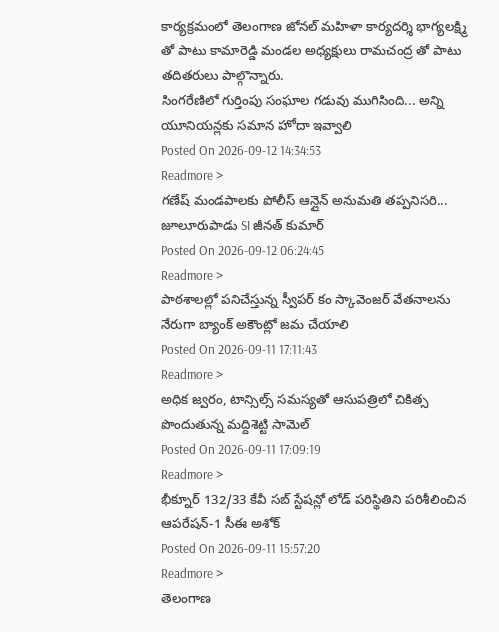కార్యక్రమంలో తెలంగాణ జోనల్ మహిళా కార్యదర్శి భాగ్యలక్ష్మి తో పాటు కామారెడ్డి మండల అధ్యక్షులు రామచంద్ర తో పాటు తదితరులు పాల్గొన్నారు.
సింగరేణిలో గుర్తింపు సంఘాల గడువు ముగిసింది... అన్ని యూనియన్లకు సమాన హోదా ఇవ్వాలి
Posted On 2026-09-12 14:34:53
Readmore >
గణేష్ మండపాలకు పోలీస్ ఆన్లైన్ అనుమతి తప్పనిసరి... జూలూరుపాడు SI జీనత్ కుమార్
Posted On 2026-09-12 06:24:45
Readmore >
పాఠశాలల్లో పనిచేస్తున్న స్వీపర్ కం స్కావెంజర్ వేతనాలను నేరుగా బ్యాంక్ అకౌంట్లో జమ చేయాలి
Posted On 2026-09-11 17:11:43
Readmore >
అధిక జ్వరం, టాన్సిల్స్ సమస్యతో ఆసుపత్రిలో చికిత్స పొందుతున్న మద్దిశెట్టి సామెల్
Posted On 2026-09-11 17:09:19
Readmore >
భీక్నూర్ 132/33 కేవీ సబ్ స్టేషన్లో లోడ్ పరిస్థితిని పరిశీలించిన ఆపరేషన్-1 సీఈ అశోక్
Posted On 2026-09-11 15:57:20
Readmore >
తెలంగాణ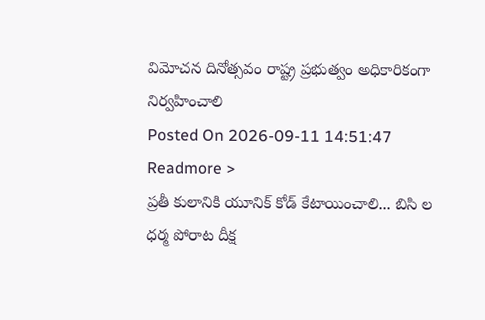విమోచన దినోత్సవం రాష్ట్ర ప్రభుత్వం అధికారికంగా నిర్వహించాలి
Posted On 2026-09-11 14:51:47
Readmore >
ప్రతీ కులానికి యూనిక్ కోడ్ కేటాయించాలి... బిసి ల ధర్మ పోరాట దీక్ష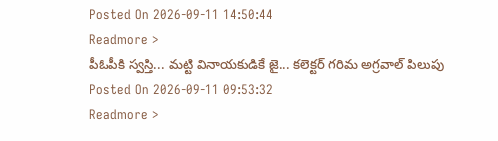Posted On 2026-09-11 14:50:44
Readmore >
పీఓపీకి స్వస్తి... మట్టి వినాయకుడికే జై... కలెక్టర్ గరిమ అగ్రవాల్ పిలుపు
Posted On 2026-09-11 09:53:32
Readmore >